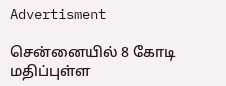Advertisment

சென்னையில் 8 கோடி மதிப்புள்ள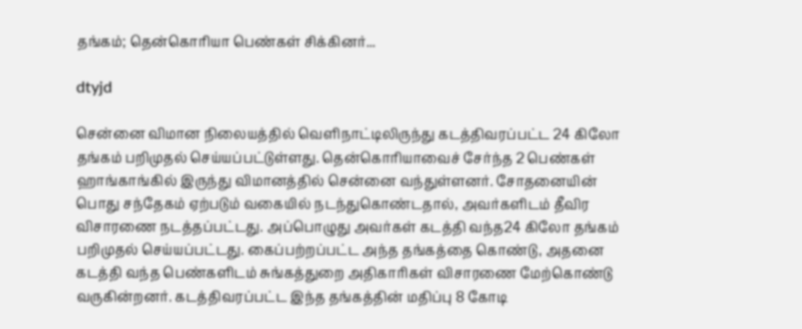தங்கம்; தென்கொரியா பெண்கள் சிக்கினர்...

dtyjd

சென்னை விமான நிலையத்தில் வெளிநாட்டிலிருந்து கடத்திவரப்பட்ட 24 கிலோ தங்கம் பறிமுதல் செய்யப்பட்டுள்ளது. தென்கொரியாவைச் சேர்ந்த 2 பெண்கள் ஹாங்காங்கில் இருந்து விமானத்தில் சென்னை வந்துள்ளனர். சோதனையின் பொது சந்தேகம் ஏற்படும் வகையில் நடந்துகொண்டதால், அவர்களிடம் தீவிர விசாரணை நடத்தப்பட்டது. அப்பொழுது அவர்கள் கடத்தி வந்த24 கிலோ தங்கம் பறிமுதல் செய்யப்பட்டது. கைப்பற்றப்பட்ட அந்த தங்கத்தை கொண்டு, அதனை கடத்தி வந்த பெண்களிடம் சுங்கத்துறை அதிகாரிகள் விசாரணை மேற்கொண்டு வருகின்றனர். கடத்திவரப்பட்ட இந்த தங்கத்தின் மதிப்பு 8 கோடி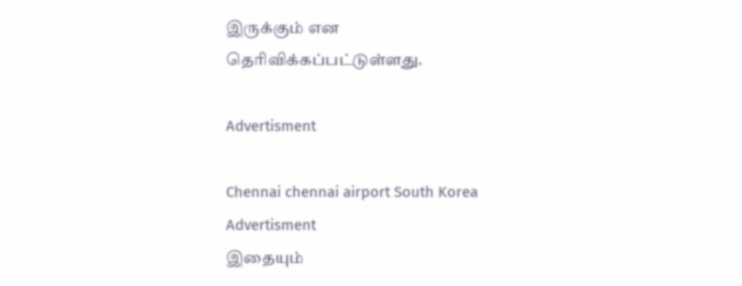இருக்கும் என தெரிவிக்கப்பட்டுள்ளது.

Advertisment

Chennai chennai airport South Korea
Advertisment
இதையும்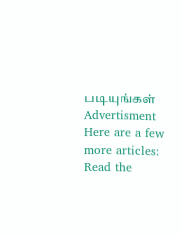படியுங்கள்
Advertisment
Here are a few more articles:
Read the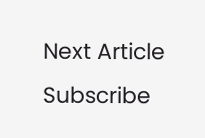Next Article
Subscribe